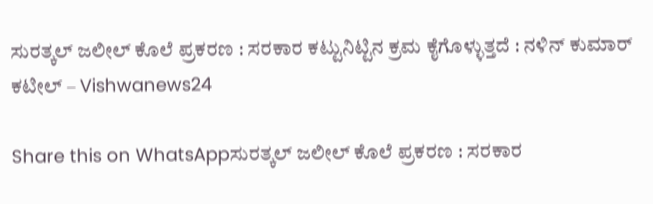ಸುರತ್ಕಲ್‌ ಜಲೀಲ್ ಕೊಲೆ ಪ್ರಕರಣ : ಸರಕಾರ ಕಟ್ಟುನಿಟ್ಟಿನ ಕ್ರಮ ಕೈಗೊಳ್ಳುತ್ತದೆ : ನಳಿನ್ ಕುಮಾರ್ ಕಟೀಲ್ – Vishwanews24

Share this on WhatsAppಸುರತ್ಕಲ್‌ ಜಲೀಲ್ ಕೊಲೆ ಪ್ರಕರಣ : ಸರಕಾರ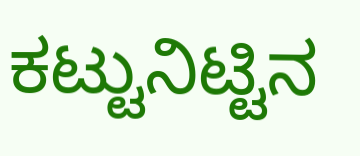ಕಟ್ಟುನಿಟ್ಟಿನ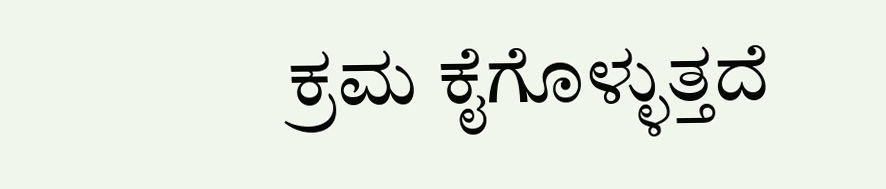ಕ್ರಮ ಕೈಗೊಳ್ಳುತ್ತದೆ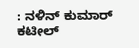: ನಳಿನ್ ಕುಮಾರ್ ಕಟೀಲ್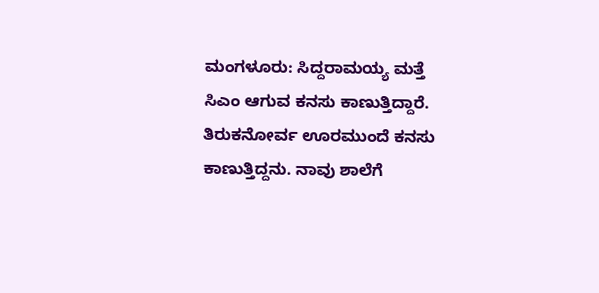ಮಂಗಳೂರು: ಸಿದ್ದರಾಮಯ್ಯ ಮತ್ತೆ ಸಿಎಂ ಆಗುವ ಕನಸು ಕಾಣುತ್ತಿದ್ದಾರೆ. ತಿರುಕನೋರ್ವ ಊರಮುಂದೆ ಕನಸು ಕಾಣುತ್ತಿದ್ದನು. ನಾವು ಶಾಲೆಗೆ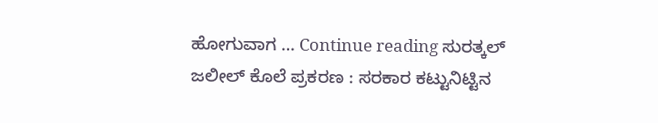ಹೋಗುವಾಗ … Continue reading ಸುರತ್ಕಲ್‌ ಜಲೀಲ್ ಕೊಲೆ ಪ್ರಕರಣ : ಸರಕಾರ ಕಟ್ಟುನಿಟ್ಟಿನ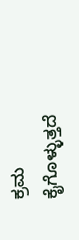ಕ್ರಮ ಕೈಗೊಳ್ಳುತ್ತದೆ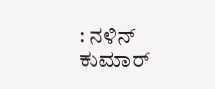: ನಳಿನ್ ಕುಮಾರ್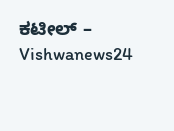ಕಟೀಲ್ – Vishwanews24